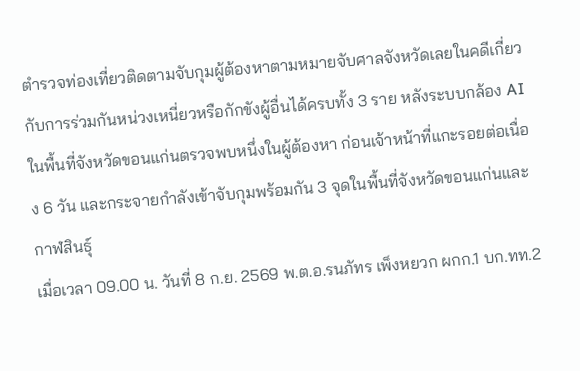ตำรวจท่องเที่ยวติดตามจับกุมผู้ต้องหาตามหมายจับศาลจังหวัดเลยในคดีเกี่ยวกับการร่วมกันหน่วงเหนี่ยวหรือกักขังผู้อื่นได้ครบทั้ง 3 ราย หลังระบบกล้อง AI ในพื้นที่จังหวัดขอนแก่นตรวจพบหนึ่งในผู้ต้องหา ก่อนเจ้าหน้าที่แกะรอยต่อเนื่อง 6 วัน และกระจายกำลังเข้าจับกุมพร้อมกัน 3 จุดในพื้นที่จังหวัดขอนแก่นและกาฬสินธุ์
เมื่อเวลา 09.00 น. วันที่ 8 ก.ย. 2569 พ.ต.อ.รนภัทร เพ็งหยวก ผกก.1 บก.ทท.2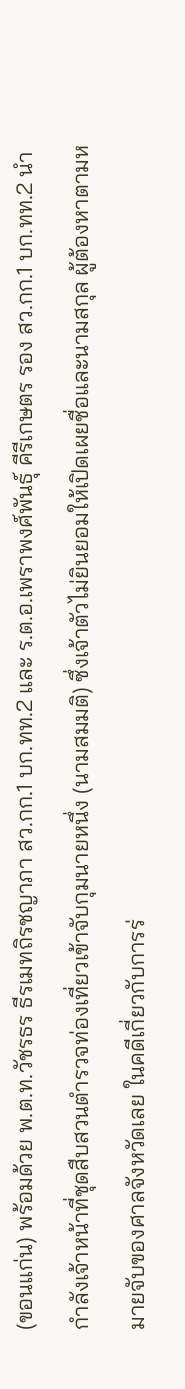(ขอนแก่น) พร้อมด้วย พ.ต.ท.วัชรธร ธีรเมทถิรชญาภา สว.กก.1 บก.ทท.2 และ ร.ต.อ.เพราพงศ์พันธุ์ คีรีเกษตร รอง สว.กก.1 บก.ทท.2 นำกำลังเจ้าหน้าที่ชุดสืบสวนตำรวจท่องเที่ยวเข้าจับกุมนายหนึ่ง (นามสมมติ) ซึ่งเจ้าตัวไม่ยินยอมให้เปิดเผยชื่อและนามสกุล ผู้ต้องหาตามหมายจับของศาลจังหวัดเลย ในคดีเกี่ยวกับการร่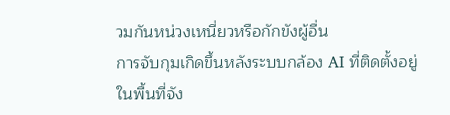วมกันหน่วงเหนี่ยวหรือกักขังผู้อื่น
การจับกุมเกิดขึ้นหลังระบบกล้อง AI ที่ติดตั้งอยู่ในพื้นที่จัง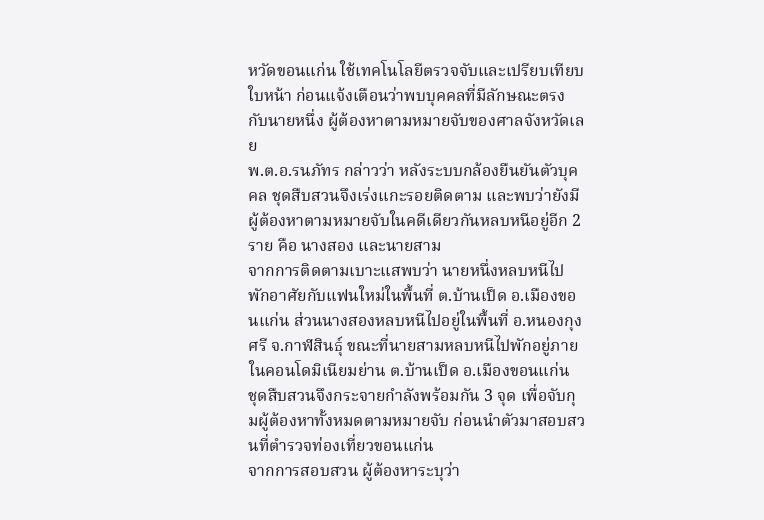หวัดขอนแก่น ใช้เทคโนโลยีตรวจจับและเปรียบเทียบใบหน้า ก่อนแจ้งเตือนว่าพบบุคคลที่มีลักษณะตรงกับนายหนึ่ง ผู้ต้องหาตามหมายจับของศาลจังหวัดเลย
พ.ต.อ.รนภัทร กล่าวว่า หลังระบบกล้องยืนยันตัวบุคคล ชุดสืบสวนจึงเร่งแกะรอยติดตาม และพบว่ายังมีผู้ต้องหาตามหมายจับในคดีเดียวกันหลบหนีอยู่อีก 2 ราย คือ นางสอง และนายสาม
จากการติดตามเบาะแสพบว่า นายหนึ่งหลบหนีไปพักอาศัยกับแฟนใหม่ในพื้นที่ ต.บ้านเป็ด อ.เมืองขอนแก่น ส่วนนางสองหลบหนีไปอยู่ในพื้นที่ อ.หนองกุงศรี จ.กาฬสินธุ์ ขณะที่นายสามหลบหนีไปพักอยู่ภายในคอนโดมิเนียมย่าน ต.บ้านเป็ด อ.เมืองขอนแก่น
ชุดสืบสวนจึงกระจายกำลังพร้อมกัน 3 จุด เพื่อจับกุมผู้ต้องหาทั้งหมดตามหมายจับ ก่อนนำตัวมาสอบสวนที่ตำรวจท่องเที่ยวขอนแก่น
จากการสอบสวน ผู้ต้องหาระบุว่า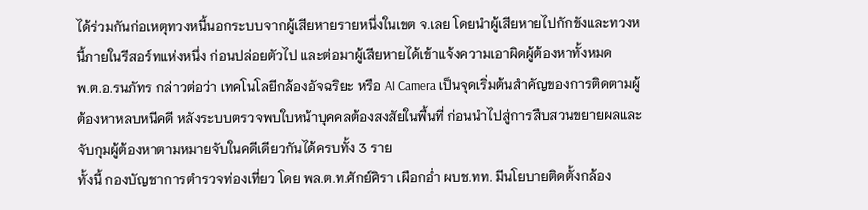ได้ร่วมกันก่อเหตุทวงหนี้นอกระบบจากผู้เสียหายรายหนึ่งในเขต จ.เลย โดยนำผู้เสียหายไปกักขังและทวงหนี้ภายในรีสอร์ทแห่งหนึ่ง ก่อนปล่อยตัวไป และต่อมาผู้เสียหายได้เข้าแจ้งความเอาผิดผู้ต้องหาทั้งหมด
พ.ต.อ.รนภัทร กล่าวต่อว่า เทคโนโลยีกล้องอัจฉริยะ หรือ AI Camera เป็นจุดเริ่มต้นสำคัญของการติดตามผู้ต้องหาหลบหนีคดี หลังระบบตรวจพบใบหน้าบุคคลต้องสงสัยในพื้นที่ ก่อนนำไปสู่การสืบสวนขยายผลและจับกุมผู้ต้องหาตามหมายจับในคดีเดียวกันได้ครบทั้ง 3 ราย
ทั้งนี้ กองบัญชาการตำรวจท่องเที่ยว โดย พล.ต.ท.ศักย์ศิรา เผือกอ่ำ ผบช.ทท. มีนโยบายติดตั้งกล้อง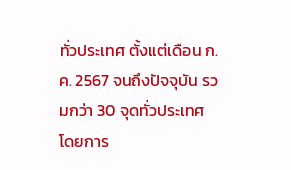ทั่วประเทศ ตั้งแต่เดือน ก.ค. 2567 จนถึงปัจจุบัน รวมกว่า 30 จุดทั่วประเทศ โดยการ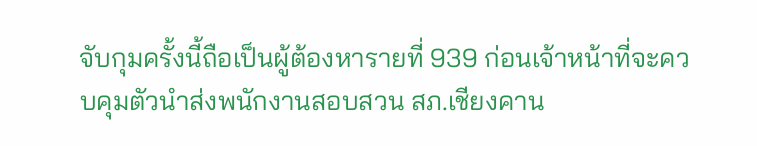จับกุมครั้งนี้ถือเป็นผู้ต้องหารายที่ 939 ก่อนเจ้าหน้าที่จะควบคุมตัวนำส่งพนักงานสอบสวน สภ.เชียงคาน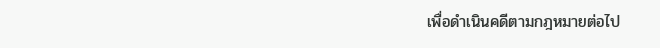เพื่อดำเนินคดีตามกฎหมายต่อไป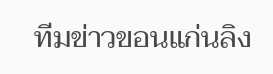ทีมข่าวขอนแก่นลิง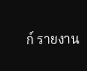ก์ รายงาน